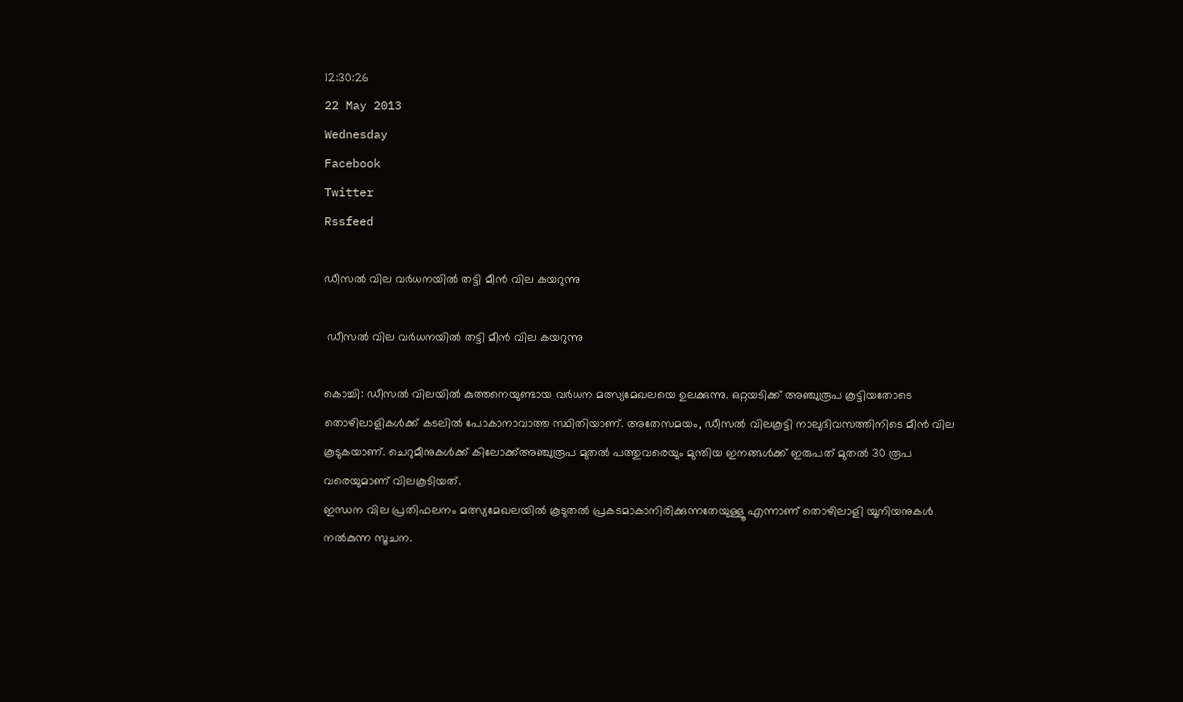12:30:26
22 May 2013
Wednesday
Facebook
Twitter
Rssfeed

ഡീസല്‍ വില വര്‍ധനയില്‍ തട്ടി മീന്‍ വില കയറുന്നു

 ഡീസല്‍ വില വര്‍ധനയില്‍ തട്ടി മീന്‍ വില കയറുന്നു

കൊച്ചി: ഡീസല്‍ വിലയില്‍ കുത്തനെയുണ്ടായ വര്‍ധന മത്സ്യമേഖലയെ ഉലക്കുന്നു. ഒറ്റയടിക്ക് അഞ്ചുരൂപ കൂട്ടിയതോടെ തൊഴിലാളികള്‍ക്ക് കടലില്‍ പോകാനാവാത്ത സ്ഥിതിയാണ്. അതേസമയം, ഡീസല്‍ വിലകൂട്ടി നാലുദിവസത്തിനിടെ മീന്‍ വില കൂടുകയാണ്. ചെറുമീനുകള്‍ക്ക് കിലോക്ക്അഞ്ചുരൂപ മുതല്‍ പത്തുവരെയും മുന്തിയ ഇനങ്ങള്‍ക്ക് ഇരുപത് മുതല്‍ 30 രൂപ വരെയുമാണ് വിലകൂടിയത്.
ഇന്ധന വില പ്രതിഫലനം മത്സ്യമേഖലയില്‍ കൂടുതല്‍ പ്രകടമാകാനിരിക്കുന്നതേയുള്ളൂ എന്നാണ് തൊഴിലാളി യൂനിയനുകള്‍ നല്‍കുന്ന സൂചന.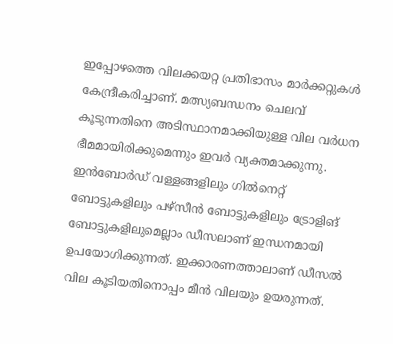ഇപ്പോഴത്തെ വിലക്കയറ്റ പ്രതിഭാസം മാര്‍ക്കറ്റുകള്‍ കേന്ദ്രീകരിച്ചാണ്. മത്സ്യബന്ധനം ചെലവ് കൂടുന്നതിനെ അടിസ്ഥാനമാക്കിയുള്ള വില വര്‍ധന ഭീമമായിരിക്കുമെന്നും ഇവര്‍ വ്യക്തമാക്കുന്നു.
ഇന്‍ബോര്‍ഡ് വള്ളങ്ങളിലും ഗില്‍നെറ്റ് ബോട്ടുകളിലും പഴ്സീന്‍ ബോട്ടുകളിലും ട്രോളിങ് ബോട്ടുകളിലുമെല്ലാം ഡീസലാണ് ഇന്ധനമായി ഉപയോഗിക്കുന്നത്. ഇക്കാരണത്താലാണ് ഡീസല്‍ വില കൂടിയതിനൊപ്പം മീന്‍ വിലയും ഉയരുന്നത്.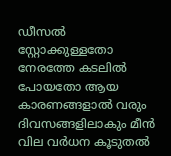ഡീസല്‍ സ്റ്റോക്കുള്ളതോ നേരത്തേ കടലില്‍ പോയതോ ആയ കാരണങ്ങളാല്‍ വരും ദിവസങ്ങളിലാകും മീന്‍ വില വര്‍ധന കൂടുതല്‍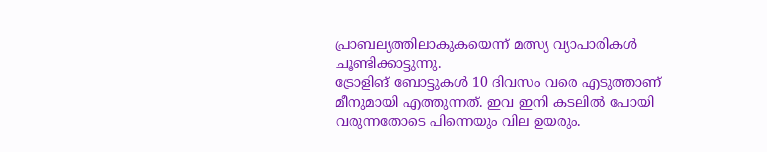പ്രാബല്യത്തിലാകുകയെന്ന് മത്സ്യ വ്യാപാരികള്‍ ചൂണ്ടിക്കാട്ടുന്നു.
ട്രോളിങ് ബോട്ടുകള്‍ 10 ദിവസം വരെ എടുത്താണ് മീനുമായി എത്തുന്നത്. ഇവ ഇനി കടലില്‍ പോയി വരുന്നതോടെ പിന്നെയും വില ഉയരും.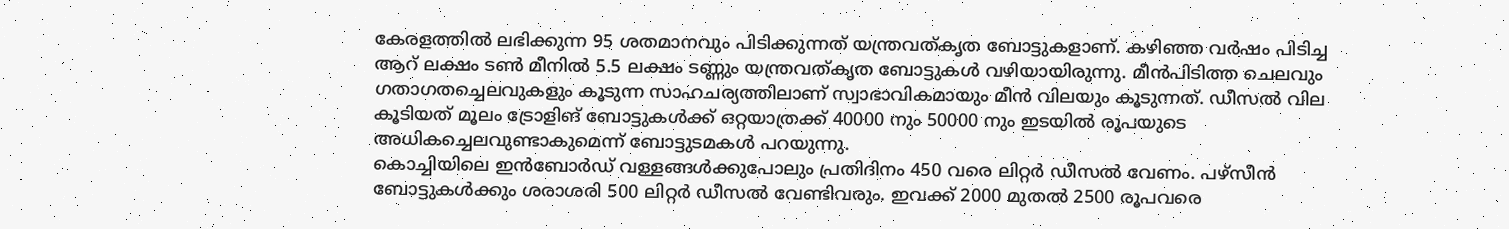കേരളത്തില്‍ ലഭിക്കുന്ന 95 ശതമാനവും പിടിക്കുന്നത് യന്ത്രവത്കൃത ബോട്ടുകളാണ്. കഴിഞ്ഞ വര്‍ഷം പിടിച്ച ആറ് ലക്ഷം ടണ്‍ മീനില്‍ 5.5 ലക്ഷം ടണ്ണും യന്ത്രവത്കൃത ബോട്ടുകള്‍ വഴിയായിരുന്നു. മീന്‍പിടിത്ത ചെലവും ഗതാഗതച്ചെലവുകളും കൂടുന്ന സാഹചര്യത്തിലാണ് സ്വാഭാവികമായും മീന്‍ വിലയും കൂടുന്നത്. ഡീസല്‍ വില കൂടിയത് മൂലം ട്രോളിങ് ബോട്ടുകള്‍ക്ക് ഒറ്റയാത്രക്ക് 40000 നും 50000 നും ഇടയില്‍ രൂപയുടെ അധികച്ചെലവുണ്ടാകുമെന്ന് ബോട്ടുടമകള്‍ പറയുന്നു.
കൊച്ചിയിലെ ഇന്‍ബോര്‍ഡ് വള്ളങ്ങള്‍ക്കുപോലും പ്രതിദിനം 450 വരെ ലിറ്റര്‍ ഡീസല്‍ വേണം. പഴ്സീന്‍ ബോട്ടുകള്‍ക്കും ശരാശരി 500 ലിറ്റര്‍ ഡീസല്‍ വേണ്ടിവരും. ഇവക്ക് 2000 മുതല്‍ 2500 രൂപവരെ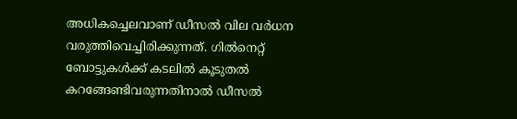അധികച്ചെലവാണ് ഡീസല്‍ വില വര്‍ധന വരുത്തിവെച്ചിരിക്കുന്നത്. ഗില്‍നെറ്റ് ബോട്ടുകള്‍ക്ക് കടലില്‍ കൂടുതല്‍ കറങ്ങേണ്ടിവരുന്നതിനാല്‍ ഡീസല്‍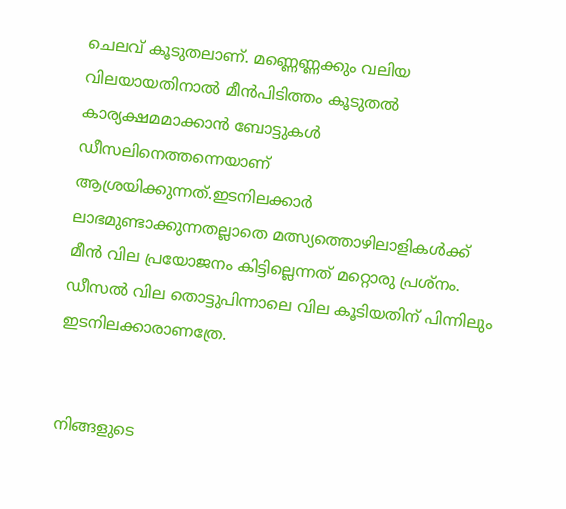ചെലവ് കൂടുതലാണ്. മണ്ണെണ്ണക്കും വലിയ വിലയായതിനാല്‍ മീന്‍പിടിത്തം കൂടുതല്‍ കാര്യക്ഷമമാക്കാന്‍ ബോട്ടുകള്‍ ഡീസലിനെത്തന്നെയാണ് ആശ്രയിക്കുന്നത്.ഇടനിലക്കാര്‍ ലാഭമുണ്ടാക്കുന്നതല്ലാതെ മത്സ്യത്തൊഴിലാളികള്‍ക്ക് മീന്‍ വില പ്രയോജനം കിട്ടില്ലെന്നത് മറ്റൊരു പ്രശ്നം. ഡീസല്‍ വില തൊട്ടുപിന്നാലെ വില കൂടിയതിന് പിന്നിലും ഇടനിലക്കാരാണത്രേ.


നിങ്ങളുടെ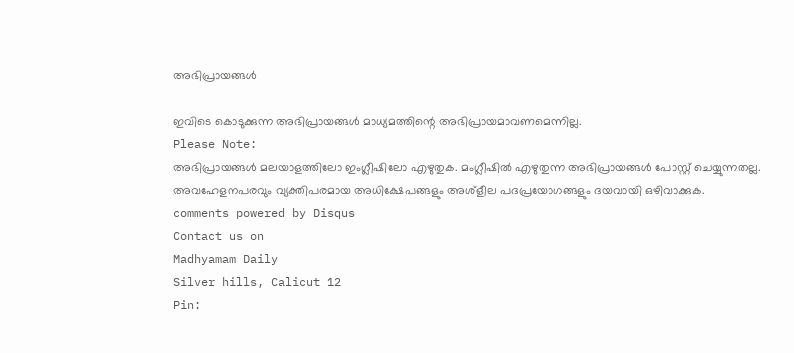അഭിപ്രായങ്ങള്‍

ഇവിടെ കൊടുക്കുന്ന അഭിപ്രായങ്ങള്‍ മാധ്യമത്തിന്റെ അഭിപ്രായമാവണമെന്നില്ല.
Please Note:
അഭിപ്രായങ്ങള്‍ മലയാളത്തിലോ ഇംഗ്ലീഷിലോ എഴുതുക. മംഗ്ലീഷില്‍ എഴുതുന്ന അഭിപ്രായങ്ങള്‍ പോസ്റ്റ് ചെയ്യുന്നതല്ല. അവഹേളനപരവും വ്യക്തിപരമായ അധിക്ഷേപങ്ങളും അശ്ളീല പദപ്രയോഗങ്ങളും ദയവായി ഒഴിവാക്കുക.
comments powered by Disqus
Contact us on
Madhyamam Daily
Silver hills, Calicut 12
Pin: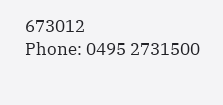673012
Phone: 0495 2731500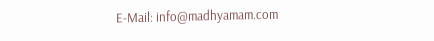E-Mail: info@madhyamam.com